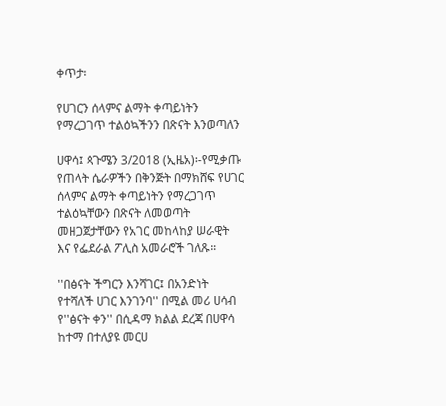ቀጥታ፡

የሀገርን ሰላምና ልማት ቀጣይነትን የማረጋገጥ ተልዕኳችንን በጽናት እንወጣለን

ሀዋሳ፤ ጳጉሜን 3/2018 (ኢዜአ)፡-የሚቃጡ የጠላት ሴራዎችን በቅንጅት በማክሸፍ የሀገር ሰላምና ልማት ቀጣይነትን የማረጋገጥ ተልዕኳቸውን በጽናት ለመወጣት መዘጋጀታቸውን የአገር መከላከያ ሠራዊት እና የፌደራል ፖሊስ አመራሮች ገለጹ።

''በፅናት ችግርን እንሻገር፤ በአንድነት የተሻለች ሀገር እንገንባ'' በሚል መሪ ሀሳብ  የ''ፅናት ቀን'' በሲዳማ ክልል ደረጃ በሀዋሳ ከተማ በተለያዩ መርሀ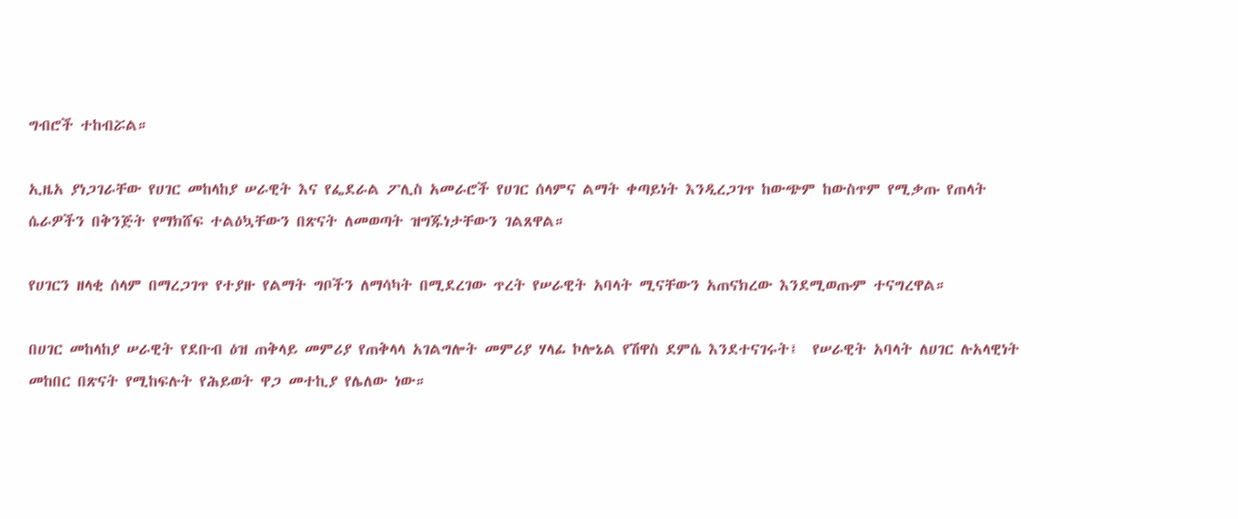ግብሮች ተከብሯል።

ኢዜአ ያነጋገራቸው የሀገር መከላከያ ሠራዊት እና የፌደራል ፖሊስ አመራሮች የሀገር ሰላምና ልማት ቀጣይነት እንዲረጋገጥ ከውጭም ከውስጥም የሚቃጡ የጠላት ሴራዎችን በቅንጅት የማክሸፍ ተልዕኳቸውን በጽናት ለመወጣት ዝግጁነታቸውን ገልጸዋል።

የሀገርን ዘላቂ ሰላም በማረጋገጥ የተያዙ የልማት ግቦችን ለማሳካት በሚደረገው ጥረት የሠራዊት አባላት ሚናቸውን አጠናክረው እንደሚወጡም ተናግረዋል።

በሀገር መከላከያ ሠራዊት የደቡብ ዕዝ ጠቅላይ መምሪያ የጠቅላላ አገልግሎት መምሪያ ሃላፊ ኮሎኔል የሽዋስ ደምሴ እንደተናገሩት፤  የሠራዊት አባላት ለሀገር ሉአላዊነት መከበር በጽናት የሚከፍሉት የሕይወት ዋጋ መተኪያ የሌለው ነው።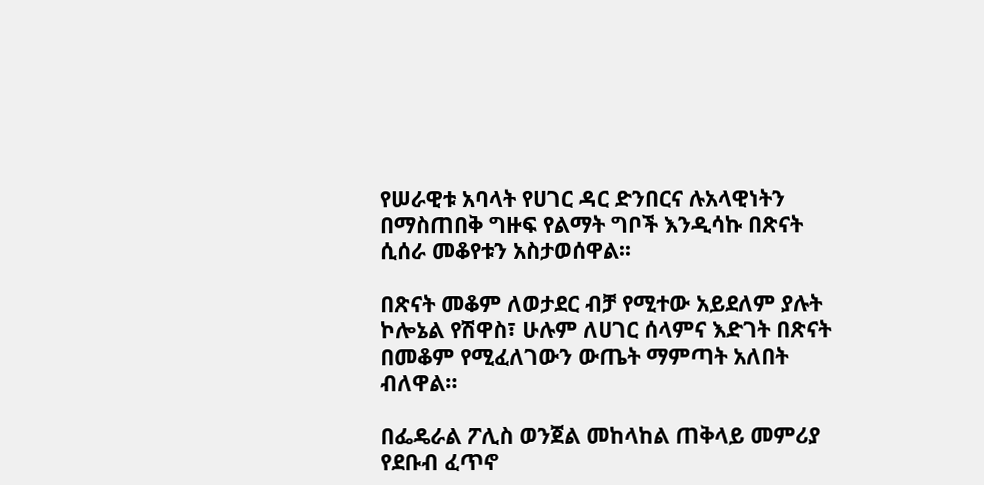የሠራዊቱ አባላት የሀገር ዳር ድንበርና ሉአላዊነትን በማስጠበቅ ግዙፍ የልማት ግቦች እንዲሳኩ በጽናት ሲሰራ መቆየቱን አስታወሰዋል፡፡

በጽናት መቆም ለወታደር ብቻ የሚተው አይደለም ያሉት ኮሎኔል የሽዋስ፣ ሁሉም ለሀገር ሰላምና እድገት በጽናት በመቆም የሚፈለገውን ውጤት ማምጣት አለበት ብለዋል።

በፌዴራል ፖሊስ ወንጀል መከላከል ጠቅላይ መምሪያ የደቡብ ፈጥኖ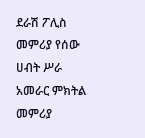ደራሽ ፖሊስ መምሪያ የሰው ሀብት ሥራ አመራር ምክትል መምሪያ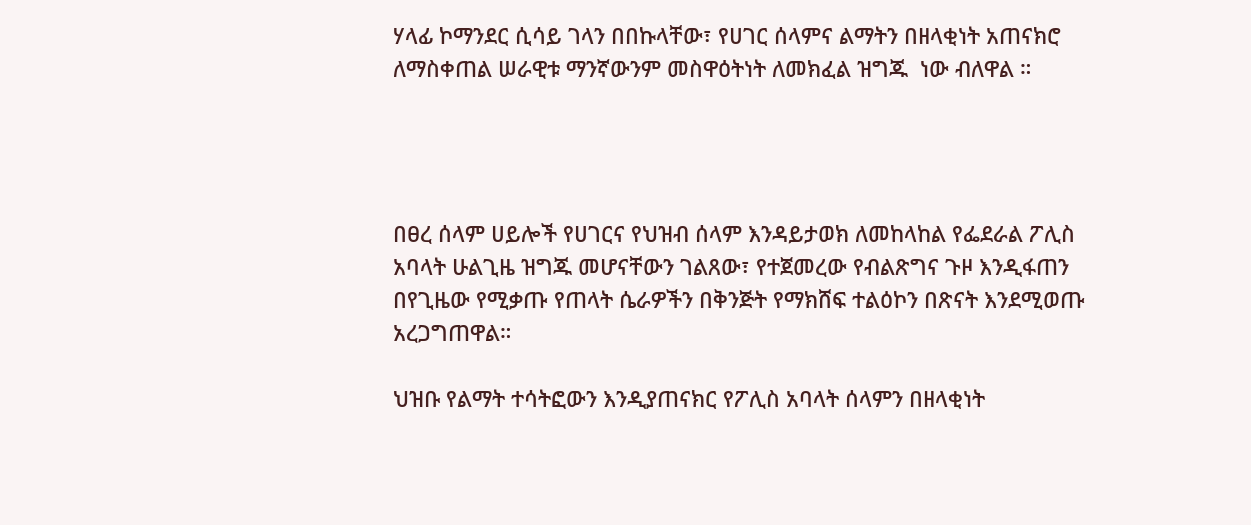ሃላፊ ኮማንደር ሲሳይ ገላን በበኩላቸው፣ የሀገር ሰላምና ልማትን በዘላቂነት አጠናክሮ ለማስቀጠል ሠራዊቱ ማንኛውንም መስዋዕትነት ለመክፈል ዝግጁ  ነው ብለዋል ።




በፀረ ሰላም ሀይሎች የሀገርና የህዝብ ሰላም እንዳይታወክ ለመከላከል የፌደራል ፖሊስ አባላት ሁልጊዜ ዝግጁ መሆናቸውን ገልጸው፣ የተጀመረው የብልጽግና ጉዞ እንዲፋጠን በየጊዜው የሚቃጡ የጠላት ሴራዎችን በቅንጅት የማክሸፍ ተልዕኮን በጽናት እንደሚወጡ አረጋግጠዋል።

ህዝቡ የልማት ተሳትፎውን እንዲያጠናክር የፖሊስ አባላት ሰላምን በዘላቂነት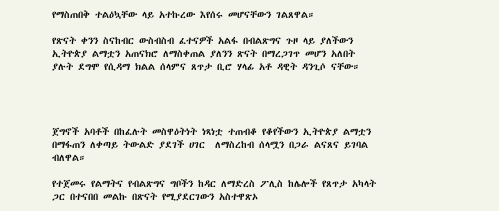የማስጠበቅ ተልዕኳቸው ላይ አተኩረው እየሰሩ መሆናቸውን ገልጸዋል።

የጽናት ቀንን ስናከብር ውስብስብ ፈተናዎች አልፋ በብልጽግና ጉዞ ላይ ያለችውን ኢትዮጵያ ልማቷን አጠናክሮ ለማስቀጠል ያለንን ጽናት በማረጋገጥ መሆን አለበት ያሉት ደግሞ የሲዳማ ክልል ሰላምና ጸጥታ ቢሮ ሃላፊ አቶ ዳዊት ዳንጊሶ ናቸው።




ጀግኖች አባቶች በከፈሉት መስዋዕትነት ነጻነቷ ተጠብቆ የቆየችውን ኢትዮጵያ ልማቷን በማፋጠን ለቀጣይ ትውልድ ያደገች ሀገር  ለማስረከብ ሰላሟን በጋራ ልናጸና ይገባል ብለዋል።

የተጀመሩ የልማትና የብልጽግና ግቦችን ከዳር ለማድረስ ፖሊስ ከሌሎች የጸጥታ አካላት ጋር በተናበበ መልኩ በጽናት የሚያደርገውን አስተዋጽኦ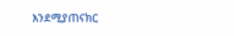እንደሚያጠናክር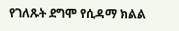የገለጹት ደግሞ የሲዳማ ክልል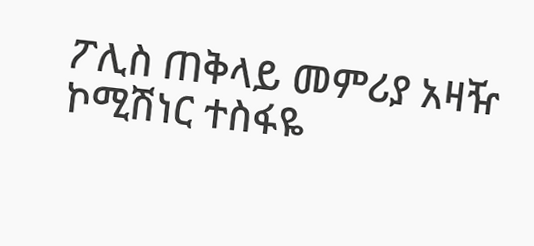ፖሊስ ጠቅላይ መምሪያ አዛዥ ኮሚሽነር ተስፋዬ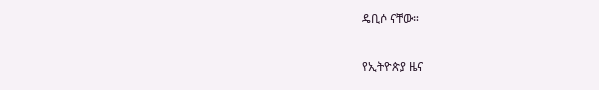ዴቢሶ ናቸው።

የኢትዮጵያ ዜና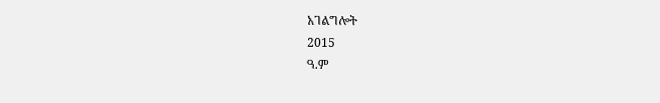አገልግሎት
2015
ዓ.ም